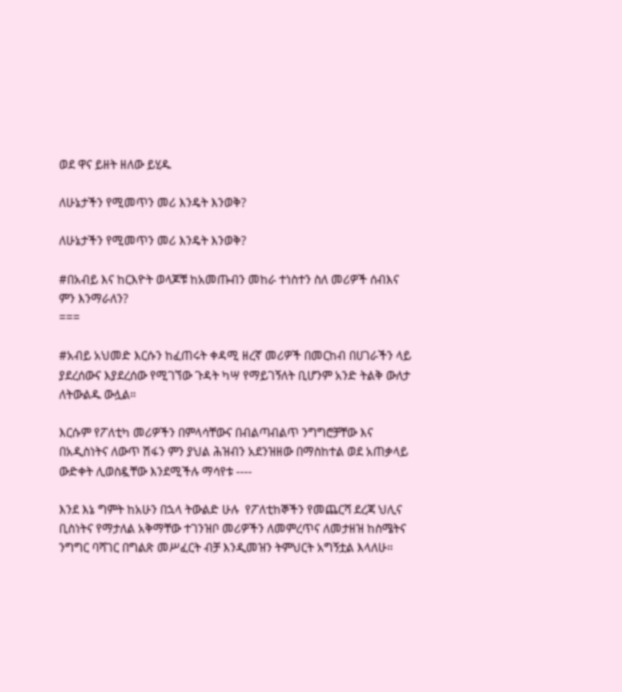ወደ ዋና ይዘት ዘለው ይሂዱ

ለሁኔታችን የሚመጥን መሪ እንዴት እንወቅ?

ለሁኔታችን የሚመጥን መሪ እንዴት እንወቅ?

#በአብይ እና ከርእዮት ወላጆቹ ከአመጡብን መከራ ተነስተን ስለ መሪዎች ሰብእና ምን እንማራለን?
===

#አብይ አህመድ እርሱን ከፈጠሩት ቀዳሚ ዘረኛ መሪዎች በመርከብ በሀገራችን ላይ ያደረሰውና እያደረሰው የሚገኘው ጉዳት ካሣ የማይገኝለት ቢሆንም አንድ ትልቅ ውለታ ለትውልዱ ውሏል።

እርሱም የፖለቲካ መሪዎችን በምላሳቸውና በብልጣብልጥ ንግግሮቻቸው እና በአዲስነትና ለውጥ ሽፋን ምን ያህል ሕዝብን አደንዝዘው በማስከተል ወደ አጠቃላይ ውድቀት ሊወስዷቸው እንደሚችሉ ማሳየቱ ----

እንደ እኔ ግምት ከአሁን በኋላ ትውልድ ሁሉ  የፖለቲከኞችን የመጨርሻ ደረጃ ህሊና ቢስነትና የማታለል አቅማቸው ተገንዝቦ መሪዎችን ለመምረጥና ለመታዘዝ ከስሜትና ንግግር ባሻገር በግልጽ መሥፈርት ብቻ እንዲመዝን ትምህርት አግኝቷል እላለሁ።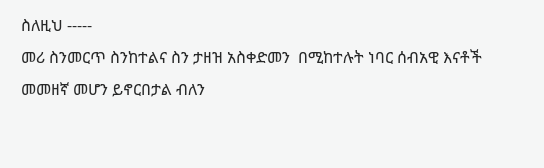ስለዚህ -----
መሪ ስንመርጥ ስንከተልና ስን ታዘዝ አስቀድመን  በሚከተሉት ነባር ሰብአዊ እናቶች  መመዘኛ መሆን ይኖርበታል ብለን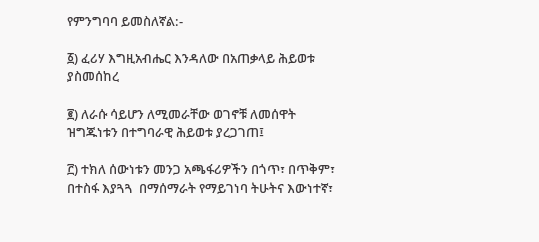የምንግባባ ይመስለኛል:-

፩) ፈሪሃ እግዚአብሔር እንዳለው በአጠቃላይ ሕይወቱ ያስመሰከረ

፪) ለራሱ ሳይሆን ለሚመራቸው ወገኖቹ ለመሰዋት ዝግጁነቱን በተግባራዊ ሕይወቱ ያረጋገጠ፤

፫) ተክለ ሰውነቱን መንጋ አጫፋሪዎችን በጎጥ፣ በጥቅም፣ በተስፋ እያጓጓ  በማሰማራት የማይገነባ ትሁትና እውነተኛ፣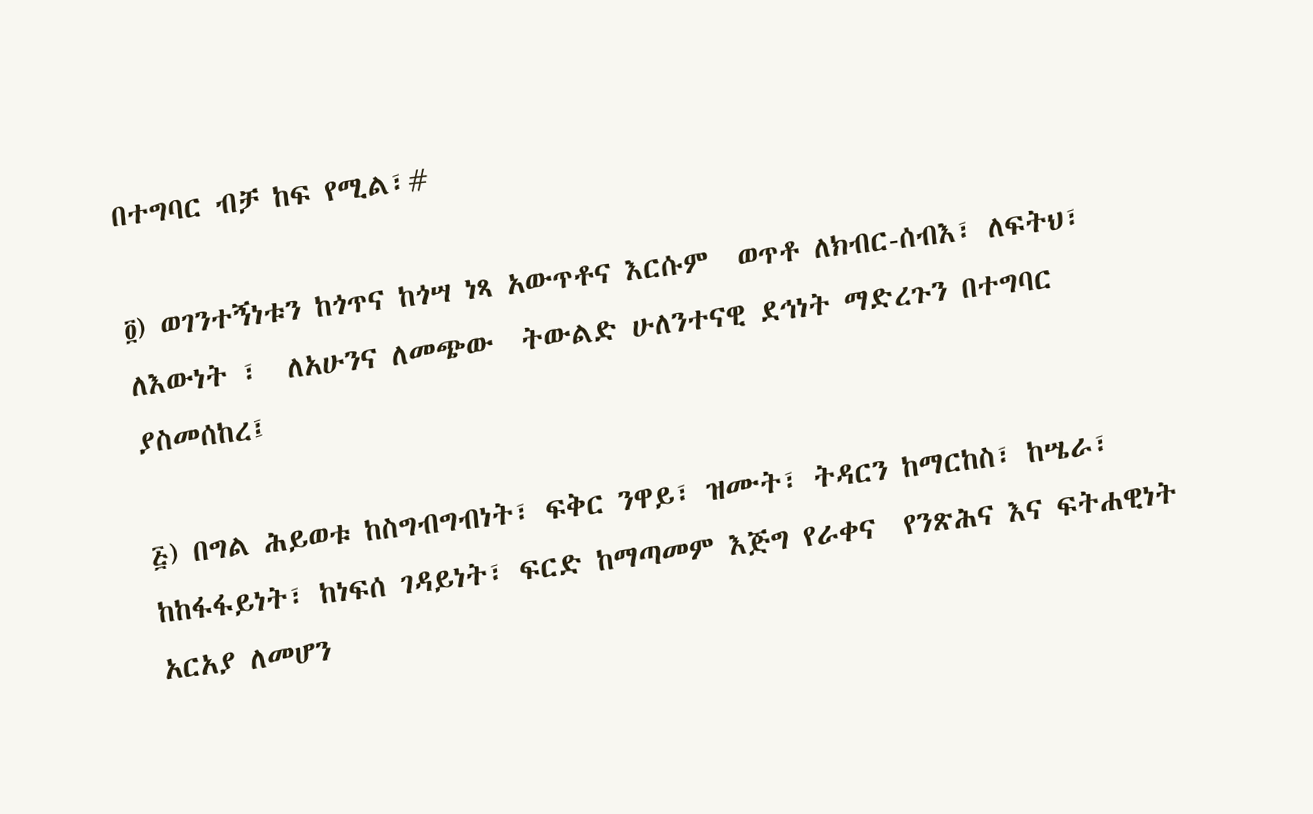በተግባር ብቻ ከፍ የሚል፣#

፬) ወገንተኝነቱን ከጎጥና ከጎሣ ነጻ አውጥቶና እርሱም  ወጥቶ ለክብር-ሰብእ፣ ለፍትህ፣ ለእውነት ፣  ለአሁንና ለመጭው  ትውልድ ሁለንተናዊ ደኅነት ማድረጉን በተግባር ያስመሰከረ፤

፭) በግል ሕይወቱ ከስግብግብነት፣ ፍቅር ንዋይ፣ ዝሙት፣ ትዳርን ከማርከስ፣ ከሤራ፣ ከከፋፋይነት፣ ከነፍሰ ገዳይነት፣ ፍርድ ከማጣመም እጅግ የራቀና  የንጽሕና እና ፍትሐዊነት አርአያ ለመሆን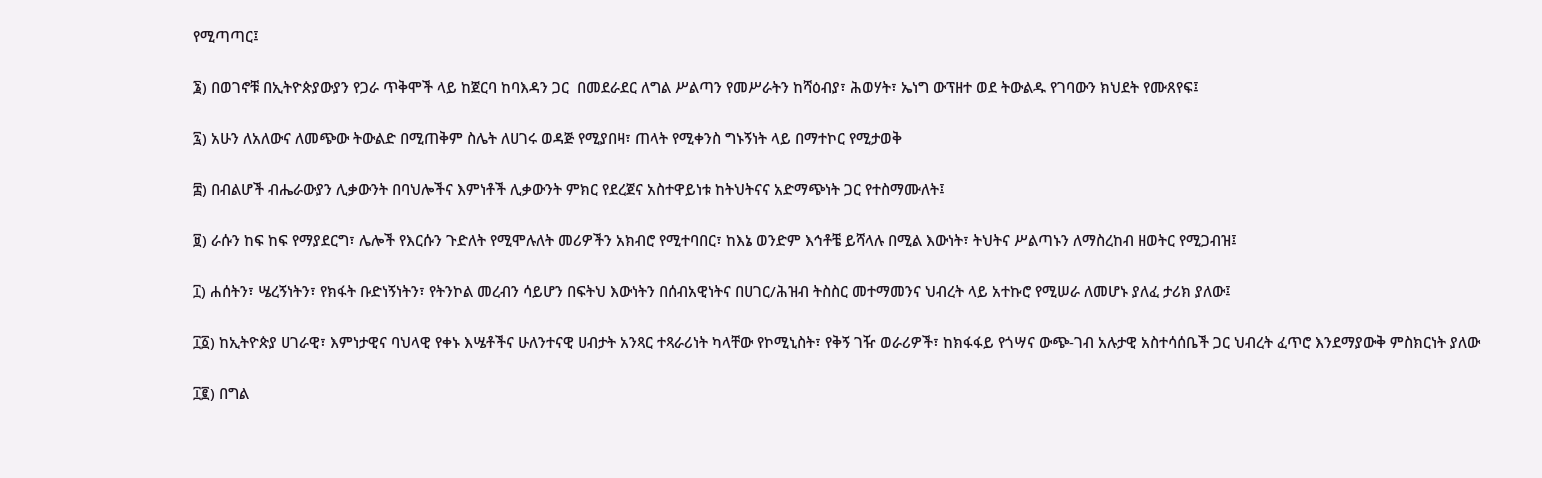የሚጣጣር፤

፮) በወገኖቹ በኢትዮጵያውያን የጋራ ጥቅሞች ላይ ከጀርባ ከባእዳን ጋር  በመደራደር ለግል ሥልጣን የመሥራትን ከሻዕብያ፣ ሕወሃት፣ ኤነግ ውፕዘተ ወደ ትውልዱ የገባውን ክህደት የሙጸየፍ፤

፯) አሁን ለአለውና ለመጭው ትውልድ በሚጠቅም ስሌት ለሀገሩ ወዳጅ የሚያበዛ፣ ጠላት የሚቀንስ ግኑኝነት ላይ በማተኮር የሚታወቅ

፰) በብልሆች ብሔራውያን ሊቃውንት በባህሎችና እምነቶች ሊቃውንት ምክር የደረጀና አስተዋይነቱ ከትህትናና አድማጭነት ጋር የተስማሙለት፤

፱) ራሱን ከፍ ከፍ የማያደርግ፣ ሌሎች የእርሱን ጉድለት የሚሞሉለት መሪዎችን አክብሮ የሚተባበር፣ ከእኔ ወንድም እኅቶቼ ይሻላሉ በሚል እውነት፣ ትህትና ሥልጣኑን ለማስረከብ ዘወትር የሚጋብዝ፤

፲) ሐሰትን፣ ሤረኝነትን፣ የክፋት ቡድነኝነትን፣ የትንኮል መረብን ሳይሆን በፍትህ እውነትን በሰብአዊነትና በሀገር/ሕዝብ ትስስር መተማመንና ህብረት ላይ አተኩሮ የሚሠራ ለመሆኑ ያለፈ ታሪክ ያለው፤

፲፩) ከኢትዮጵያ ሀገራዊ፣ እምነታዊና ባህላዊ የቀኑ እሤቶችና ሁለንተናዊ ሀብታት አንጻር ተጻራሪነት ካላቸው የኮሚኒስት፣ የቅኝ ገዥ ወራሪዎች፣ ከክፋፋይ የጎሣና ውጭ-ገብ አሉታዊ አስተሳሰቤች ጋር ህብረት ፈጥሮ እንደማያውቅ ምስክርነት ያለው

፲፪) በግል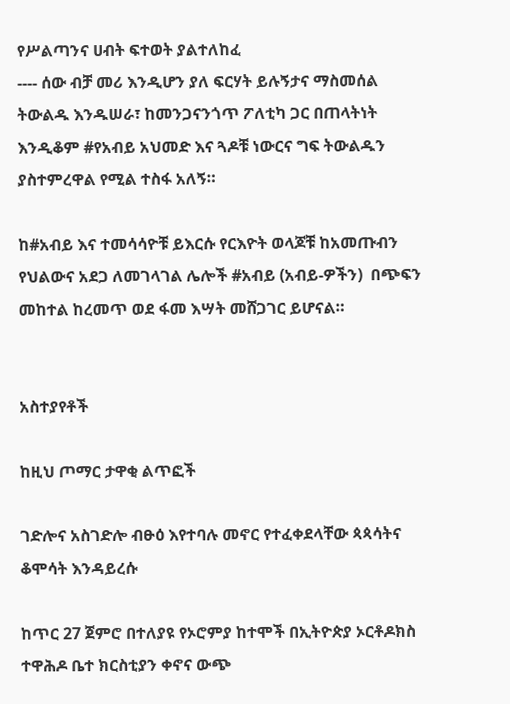የሥልጣንና ሀብት ፍተወት ያልተለከፈ
---- ሰው ብቻ መሪ እንዲሆን ያለ ፍርሃት ይሉኝታና ማስመሰል ትውልዱ እንዱሠራ፣ ከመንጋናንጎጥ ፖለቲካ ጋር በጠላትነት እንዲቆም #የአብይ አህመድ እና ጓዶቹ ነውርና ግፍ ትውልዱን ያስተምረዋል የሚል ተስፋ አለኝ።

ከ#አብይ እና ተመሳሳዮቹ ይእርሱ የርእዮት ወላጆቹ ከአመጡብን የህልውና አደጋ ለመገላገል ሌሎች #አብይ (አብይ-ዎችን)  በጭፍን መከተል ከረመጥ ወደ ፋመ እሣት መሸጋገር ይሆናል።


አስተያየቶች

ከዚህ ጦማር ታዋቂ ልጥፎች

ገድሎና አስገድሎ ብፁዕ እየተባሉ መኖር የተፈቀደላቸው ጳጳሳትና ቆሞሳት እንዳይረሱ

ከጥር 27 ጀምሮ በተለያዩ የኦሮምያ ከተሞች በኢትዮጵያ ኦርቶዶክስ ተዋሕዶ ቤተ ክርስቲያን ቀኖና ውጭ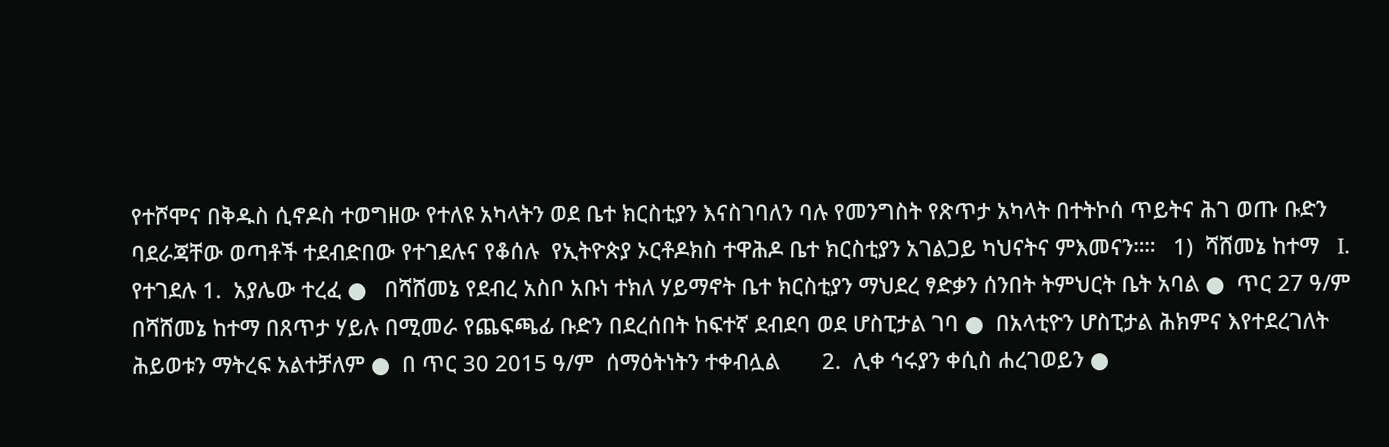የተሾሞና በቅዱስ ሲኖዶስ ተወግዘው የተለዩ አካላትን ወደ ቤተ ክርስቲያን እናስገባለን ባሉ የመንግስት የጽጥታ አካላት በተትኮሰ ጥይትና ሕገ ወጡ ቡድን ባደራጃቸው ወጣቶች ተደብድበው የተገደሉና የቆሰሉ  የኢትዮጵያ ኦርቶዶክስ ተዋሕዶ ቤተ ክርስቲያን አገልጋይ ካህናትና ምእመናን።።   1)  ሻሸመኔ ከተማ   I.   የተገደሉ 1.  አያሌው ተረፈ ●   በሻሸመኔ የደብረ አስቦ አቡነ ተክለ ሃይማኖት ቤተ ክርስቲያን ማህደረ ፃድቃን ሰንበት ትምህርት ቤት አባል ●  ጥር 27 ዓ/ም በሻሸመኔ ከተማ በጸጥታ ሃይሉ በሚመራ የጨፍጫፊ ቡድን በደረሰበት ከፍተኛ ደብደባ ወደ ሆስፒታል ገባ ●  በአላቲዮን ሆስፒታል ሕክምና እየተደረገለት ሕይወቱን ማትረፍ አልተቻለም ●  በ ጥር 30 2015 ዓ/ም  ሰማዕትነትን ተቀብሏል       2.  ሊቀ ኅሩያን ቀሲስ ሐረገወይን ●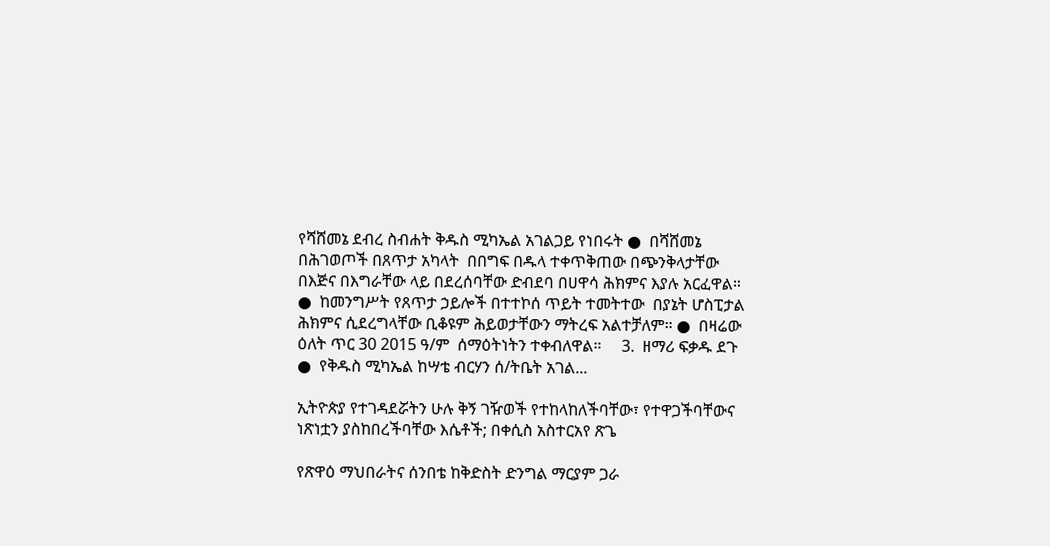የሻሸመኔ ደብረ ስብሐት ቅዱስ ሚካኤል አገልጋይ የነበሩት ●  በሻሸመኔ በሕገወጦች በጸጥታ አካላት  በበግፍ በዱላ ተቀጥቅጠው በጭንቅላታቸው በእጅና በእግራቸው ላይ በደረሰባቸው ድብደባ በሀዋሳ ሕክምና እያሉ አርፈዋል። ●  ከመንግሥት የጸጥታ ኃይሎች በተተኮሰ ጥይት ተመትተው  በያኔት ሆስፒታል ሕክምና ሲደረግላቸው ቢቆዩም ሕይወታቸውን ማትረፍ አልተቻለም። ●  በዛሬው ዕለት ጥር 30 2015 ዓ/ም  ሰማዕትነትን ተቀብለዋል።     3.  ዘማሪ ፍቃዱ ደጉ ●  የቅዱስ ሚካኤል ከሣቴ ብርሃን ሰ/ትቤት አገል...

ኢትዮጵያ የተገዳደሯትን ሁሉ ቅኝ ገዥወች የተከላከለችባቸው፣ የተዋጋችባቸውና ነጽነቷን ያስከበረችባቸው እሴቶች; በቀሲስ አስተርአየ ጽጌ

የጽዋዕ ማህበራትና ሰንበቴ ከቅድስት ድንግል ማርያም ጋራ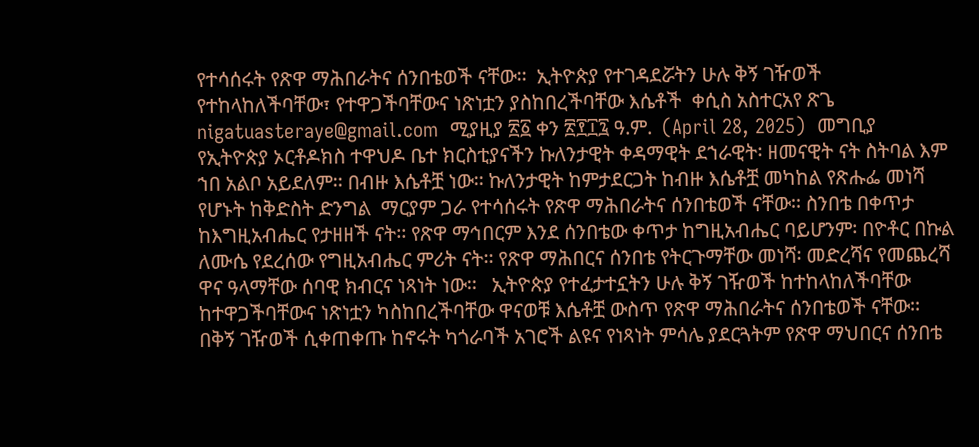የተሳሰሩት የጽዋ ማሕበራትና ሰንበቴወች ናቸው፡፡  ኢትዮጵያ የተገዳደሯትን ሁሉ ቅኝ ገዥወች የተከላከለችባቸው፣ የተዋጋችባቸውና ነጽነቷን ያስከበረችባቸው እሴቶች  ቀሲስ አስተርአየ ጽጌ  nigatuasteraye@gmail.com  ሚያዚያ ፳፩ ቀን ፳፻፲፯ ዓ.ም.  (April 28, 2025)  መግቢያ  የኢትዮጵያ ኦርቶዶክስ ተዋህዶ ቤተ ክርስቲያናችን ኩለንታዊት ቀዳማዊት ደኀራዊት፡ ዘመናዊት ናት ስትባል እም ኀበ አልቦ አይደለም፡፡ በብዙ እሴቶቿ ነው፡፡ ኩለንታዊት ከምታደርጋት ከብዙ እሴቶቿ መካከል የጽሑፌ መነሻ የሆኑት ከቅድስት ድንግል  ማርያም ጋራ የተሳሰሩት የጽዋ ማሕበራትና ሰንበቴወች ናቸው፡፡ ስንበቴ በቀጥታ ከእግዚአብሔር የታዘዘች ናት፡፡ የጽዋ ማኅበርም እንደ ሰንበቴው ቀጥታ ከግዚአብሔር ባይሆንም፡ በዮቶር በኩል ለሙሴ የደረሰው የግዚአብሔር ምሪት ናት፡፡ የጽዋ ማሕበርና ሰንበቴ የትርጉማቸው መነሻ፡ መድረሻና የመጨረሻ ዋና ዓላማቸው ሰባዊ ክብርና ነጻነት ነው፡፡   ኢትዮጵያ የተፈታተኗትን ሁሉ ቅኝ ገዥወች ከተከላከለችባቸው ከተዋጋችባቸውና ነጽነቷን ካስከበረችባቸው ዋናወቹ እሴቶቿ ውስጥ የጽዋ ማሕበራትና ሰንበቴወች ናቸው፡፡ በቅኝ ገዥወች ሲቀጠቀጡ ከኖሩት ካጎራባች አገሮች ልዩና የነጻነት ምሳሌ ያደርጓትም የጽዋ ማህበርና ሰንበቴ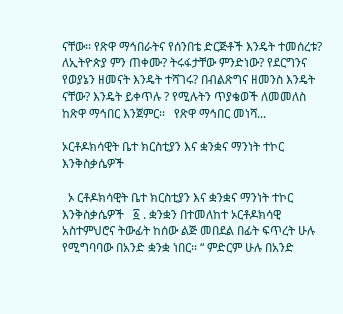ናቸው፡፡ የጽዋ ማኅበራትና የሰንበቴ ድርጅቶች እንዴት ተመሰረቱ? ለኢትዮጵያ ምን ጠቀሙ? ትሩፋታቸው ምንድነው? የደርግንና የወያኔን ዘመናት እንዴት ተሻገሩ? በብልጽግና ዘመንስ እንዴት ናቸው? እንዴት ይቀጥሉ ? የሚሉትን ጥያቄወች ለመመለስ ከጽዋ ማኅበር እንጀምር፡፡   የጽዋ ማኅበር መነሻ...

ኦርቶዶክሳዊት ቤተ ክርስቲያን እና ቋንቋና ማንነት ተኮር እንቅስቃሴዎች

  ኦ ርቶዶክሳዊት ቤተ ክርስቲያን እና ቋንቋና ማንነት ተኮር እንቅስቃሴዎች   ፩ . ቋንቋን በተመለከተ ኦርቶዶክሳዊ አስተምህሮና ትውፊት ከሰው ልጅ መበደል በፊት ፍጥረት ሁሉ የሚግባባው በአንድ ቋንቋ ነበር፡፡ “ ምድርም ሁሉ በአንድ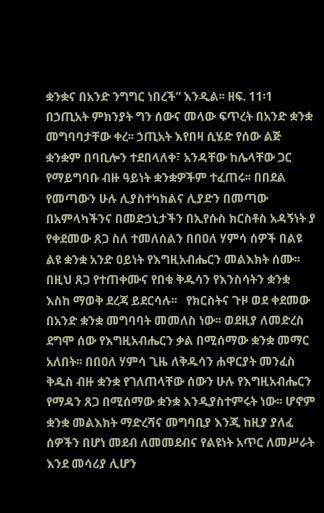ቋንቋና በአንድ ንግግር ነበረች” እንዲል፡፡ ዘፍ. 11፡1 በኃጢአት ምክንያት ግን ሰውና መላው ፍጥረት በአንድ ቋንቋ መግባባታቸው ቀረ፡፡ ኃጢአት እየበዛ ሲሄድ የሰው ልጅ ቋንቋም በባቢሎን ተደበላለቀ፣ አንዳቸው ከሌላቸው ጋር የማይግባቡ ብዙ ዓይነት ቋንቋዎችም ተፈጠሩ፡፡ በበደል የመጣውን ሁሉ ሊያስተካክልና ሊያድን በመጣው በአምላካችንና በመድኃኒታችን በኢየሱስ ክርስቶስ አዳኝነት ያ የቀደመው ጸጋ ስለ ተመለሰልን በበዐለ ሃምሳ ሰዎች በልዩ ልዩ ቋንቋ አንድ ዐይነት የእግዚአብሔርን መልእክት ሰሙ፡፡ በዚህ ጸጋ የተጠቀሙና የበቁ ቅዱሳን የእንስሳትን ቋንቋ እስከ ማወቅ ደረጃ ይደርሳሉ፡፡   የክርስትና ጉዞ ወደ ቀደመው በአንድ ቋንቋ መግባባት መመለስ ነው፡፡ ወደዚያ ለመድረስ ደግሞ ሰው የእግዚአብሔርን ቃል በሚሰማው ቋንቋ መማር አለበት፡፡ በበዐለ ሃምሳ ጊዜ ለቅዱሳን ሐዋርያት መንፈስ ቅዱስ ብዙ ቋንቋ የገለጠላቸው ሰውን ሁሉ የእግዚአብሔርን የማዳን ጸጋ በሚሰማው ቋንቋ እንዲያስተምሩት ነው፡፡ ሆኖም ቋንቋ መልእክት ማድረሻና መግባቢያ እንጂ ከዚያ ያለፈ ሰዎችን በሆነ መደብ ለመመደብና የልዩነት አጥር ለመሥራት እንደ መሳሪያ ሊሆን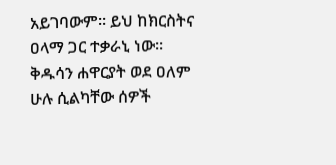አይገባውም፡፡ ይህ ከክርስትና ዐላማ ጋር ተቃራኒ ነው፡፡ ቅዱሳን ሐዋርያት ወደ ዐለም ሁሉ ሲልካቸው ሰዎች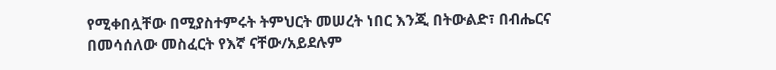የሚቀበሏቸው በሚያስተምሩት ትምህርት መሠረት ነበር እንጂ በትውልድ፣ በብሔርና በመሳሰለው መስፈርት የእኛ ናቸው/አይደሉም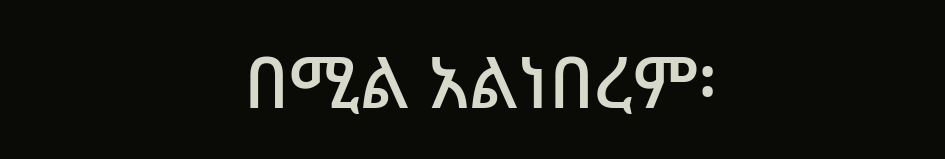በሚል አልነበረም፡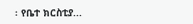፡ የቤተ ክርስቲያ...